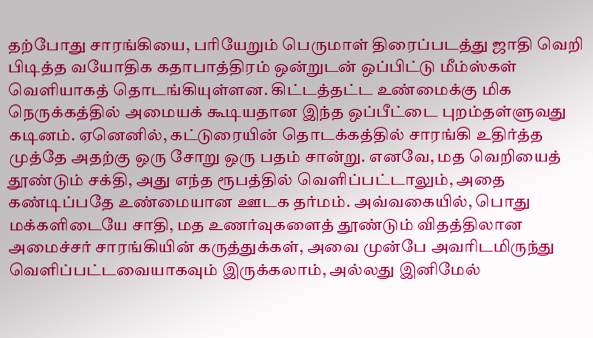தற்போது சாரங்கியை, பரியேறும் பெருமாள் திரைப்படத்து ஜாதி வெறி பிடித்த வயோதிக கதாபாத்திரம் ஒன்றுடன் ஒப்பிட்டு மீம்ஸ்கள் வெளியாகத் தொடங்கியுள்ளன. கிட்டத்தட்ட உண்மைக்கு மிக நெருக்கத்தில் அமையக் கூடியதான இந்த ஒப்பீட்டை புறம்தள்ளுவது கடினம். ஏனெனில், கட்டுரையின் தொடக்கத்தில் சாரங்கி உதிர்த்த முத்தே அதற்கு ஒரு சோறு ஒரு பதம் சான்று. எனவே, மத வெறியைத் தூண்டும் சக்தி, அது எந்த ரூபத்தில் வெளிப்பட்டாலும், அதை கண்டிப்பதே உண்மையான ஊடக தர்மம். அவ்வகையில், பொது மக்களிடையே சாதி, மத உணர்வுகளைத் தூண்டும் விதத்திலான அமைச்சர் சாரங்கியின் கருத்துக்கள், அவை முன்பே அவரிடமிருந்து வெளிப்பட்டவையாகவும் இருக்கலாம், அல்லது இனிமேல்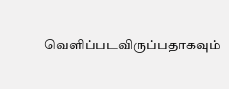வெளிப்படவிருப்பதாகவும்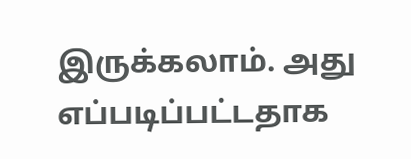இருக்கலாம். அது எப்படிப்பட்டதாக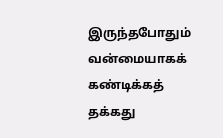இருந்தபோதும் வன்மையாகக் கண்டிக்கத் தக்கது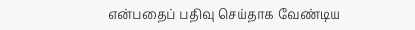என்பதைப் பதிவு செய்தாக வேண்டிய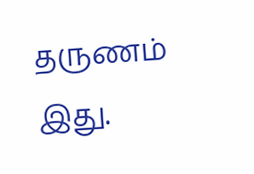தருணம் இது.